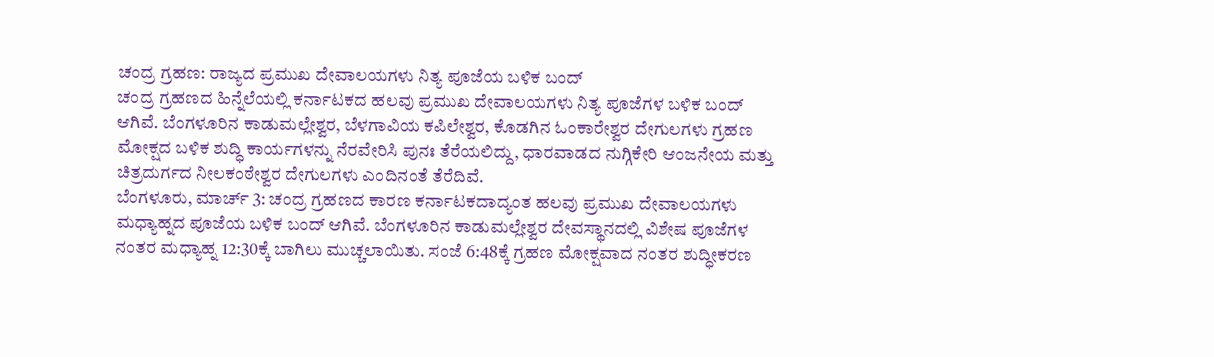ಚಂದ್ರ ಗ್ರಹಣ: ರಾಜ್ಯದ ಪ್ರಮುಖ ದೇವಾಲಯಗಳು ನಿತ್ಯ ಪೂಜೆಯ ಬಳಿಕ ಬಂದ್
ಚಂದ್ರ ಗ್ರಹಣದ ಹಿನ್ನೆಲೆಯಲ್ಲಿ ಕರ್ನಾಟಕದ ಹಲವು ಪ್ರಮುಖ ದೇವಾಲಯಗಳು ನಿತ್ಯ ಪೂಜೆಗಳ ಬಳಿಕ ಬಂದ್ ಆಗಿವೆ. ಬೆಂಗಳೂರಿನ ಕಾಡುಮಲ್ಲೇಶ್ವರ, ಬೆಳಗಾವಿಯ ಕಪಿಲೇಶ್ವರ, ಕೊಡಗಿನ ಓಂಕಾರೇಶ್ವರ ದೇಗುಲಗಳು ಗ್ರಹಣ ಮೋಕ್ಷದ ಬಳಿಕ ಶುದ್ಧಿ ಕಾರ್ಯಗಳನ್ನು ನೆರವೇರಿಸಿ ಪುನಃ ತೆರೆಯಲಿದ್ದು, ಧಾರವಾಡದ ನುಗ್ಗಿಕೇರಿ ಆಂಜನೇಯ ಮತ್ತು ಚಿತ್ರದುರ್ಗದ ನೀಲಕಂಠೇಶ್ವರ ದೇಗುಲಗಳು ಎಂದಿನಂತೆ ತೆರೆದಿವೆ.
ಬೆಂಗಳೂರು, ಮಾರ್ಚ್ 3: ಚಂದ್ರ ಗ್ರಹಣದ ಕಾರಣ ಕರ್ನಾಟಕದಾದ್ಯಂತ ಹಲವು ಪ್ರಮುಖ ದೇವಾಲಯಗಳು ಮಧ್ಯಾಹ್ನದ ಪೂಜೆಯ ಬಳಿಕ ಬಂದ್ ಆಗಿವೆ. ಬೆಂಗಳೂರಿನ ಕಾಡುಮಲ್ಲೇಶ್ವರ ದೇವಸ್ಥಾನದಲ್ಲಿ ವಿಶೇಷ ಪೂಜೆಗಳ ನಂತರ ಮಧ್ಯಾಹ್ನ 12:30ಕ್ಕೆ ಬಾಗಿಲು ಮುಚ್ಚಲಾಯಿತು. ಸಂಜೆ 6:48ಕ್ಕೆ ಗ್ರಹಣ ಮೋಕ್ಷವಾದ ನಂತರ ಶುದ್ಧೀಕರಣ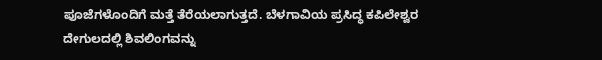ಪೂಜೆಗಳೊಂದಿಗೆ ಮತ್ತೆ ತೆರೆಯಲಾಗುತ್ತದೆ. ಬೆಳಗಾವಿಯ ಪ್ರಸಿದ್ಧ ಕಪಿಲೇಶ್ವರ ದೇಗುಲದಲ್ಲಿ ಶಿವಲಿಂಗವನ್ನು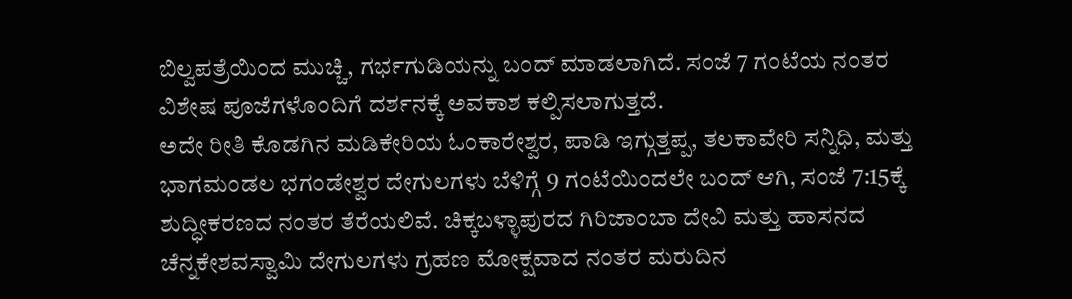ಬಿಲ್ವಪತ್ರೆಯಿಂದ ಮುಚ್ಚಿ, ಗರ್ಭಗುಡಿಯನ್ನು ಬಂದ್ ಮಾಡಲಾಗಿದೆ. ಸಂಜೆ 7 ಗಂಟೆಯ ನಂತರ ವಿಶೇಷ ಪೂಜೆಗಳೊಂದಿಗೆ ದರ್ಶನಕ್ಕೆ ಅವಕಾಶ ಕಲ್ಪಿಸಲಾಗುತ್ತದೆ.
ಅದೇ ರೀತಿ ಕೊಡಗಿನ ಮಡಿಕೇರಿಯ ಓಂಕಾರೇಶ್ವರ, ಪಾಡಿ ಇಗ್ಗುತ್ತಪ್ಪ, ತಲಕಾವೇರಿ ಸನ್ನಿಧಿ, ಮತ್ತು ಭಾಗಮಂಡಲ ಭಗಂಡೇಶ್ವರ ದೇಗುಲಗಳು ಬೆಳಿಗ್ಗೆ 9 ಗಂಟೆಯಿಂದಲೇ ಬಂದ್ ಆಗಿ, ಸಂಜೆ 7:15ಕ್ಕೆ ಶುದ್ಧೀಕರಣದ ನಂತರ ತೆರೆಯಲಿವೆ. ಚಿಕ್ಕಬಳ್ಳಾಪುರದ ಗಿರಿಜಾಂಬಾ ದೇವಿ ಮತ್ತು ಹಾಸನದ ಚೆನ್ನಕೇಶವಸ್ವಾಮಿ ದೇಗುಲಗಳು ಗ್ರಹಣ ಮೋಕ್ಷವಾದ ನಂತರ ಮರುದಿನ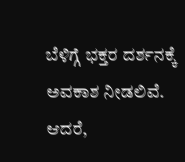ಬೆಳಿಗ್ಗೆ ಭಕ್ತರ ದರ್ಶನಕ್ಕೆ ಅವಕಾಶ ನೀಡಲಿವೆ. ಆದರೆ,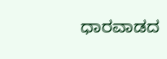ಧಾರವಾಡದ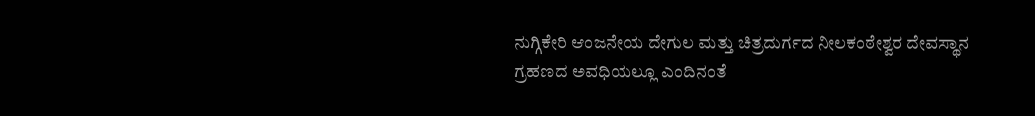ನುಗ್ಗಿಕೇರಿ ಆಂಜನೇಯ ದೇಗುಲ ಮತ್ತು ಚಿತ್ರದುರ್ಗದ ನೀಲಕಂಠೇಶ್ವರ ದೇವಸ್ಥಾನ ಗ್ರಹಣದ ಅವಧಿಯಲ್ಲೂ ಎಂದಿನಂತೆ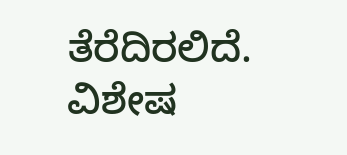ತೆರೆದಿರಲಿದೆ. ವಿಶೇಷ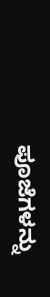ಪೂಜೆಗಳನ್ನು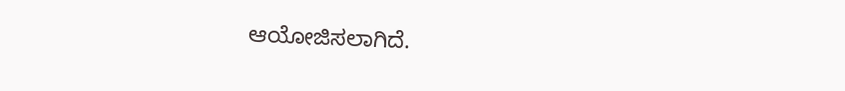ಆಯೋಜಿಸಲಾಗಿದೆ.